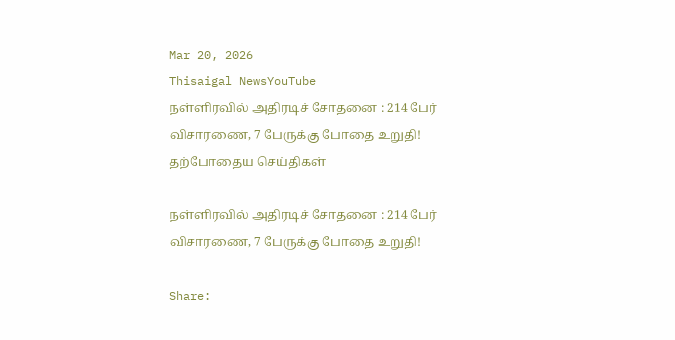Mar 20, 2026
Thisaigal NewsYouTube
நள்ளிரவில் அதிரடிச் சோதனை : 214 பேர் விசாரணை, 7 பேருக்கு போதை உறுதி!
தற்போதைய செய்திகள்

நள்ளிரவில் அதிரடிச் சோதனை : 214 பேர் விசாரணை, 7 பேருக்கு போதை உறுதி!

Share: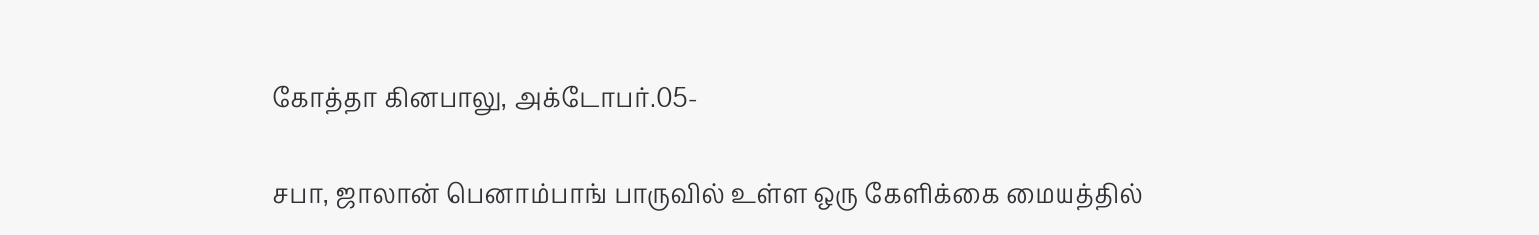கோத்தா கினபாலு, அக்டோபர்.05-

சபா, ஜாலான் பெனாம்பாங் பாருவில் உள்ள ஒரு கேளிக்கை மையத்தில்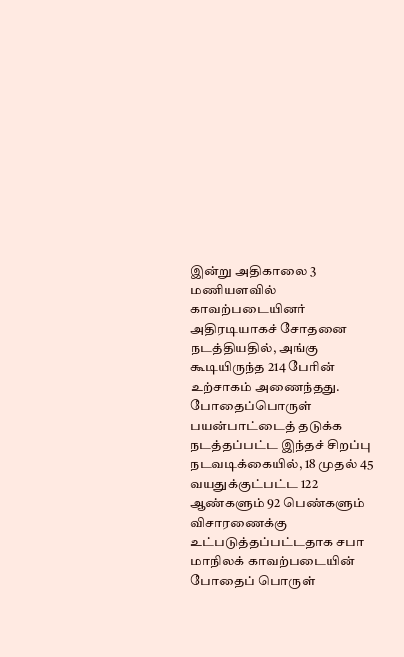இன்று அதிகாலை 3 மணியளவில் காவற்படையினர் அதிரடியாகச் சோதனை நடத்தியதில், அங்கு கூடியிருந்த 214 பேரின் உற்சாகம் அணைந்தது. போதைப்பொருள் பயன்பாட்டைத் தடுக்க நடத்தப்பட்ட இந்தச் சிறப்பு நடவடிக்கையில், 18 முதல் 45 வயதுக்குட்பட்ட 122 ஆண்களும் 92 பெண்களும் விசாரணைக்கு உட்படுத்தப்பட்டதாக சபா மாநிலக் காவற்படையின் போதைப் பொருள்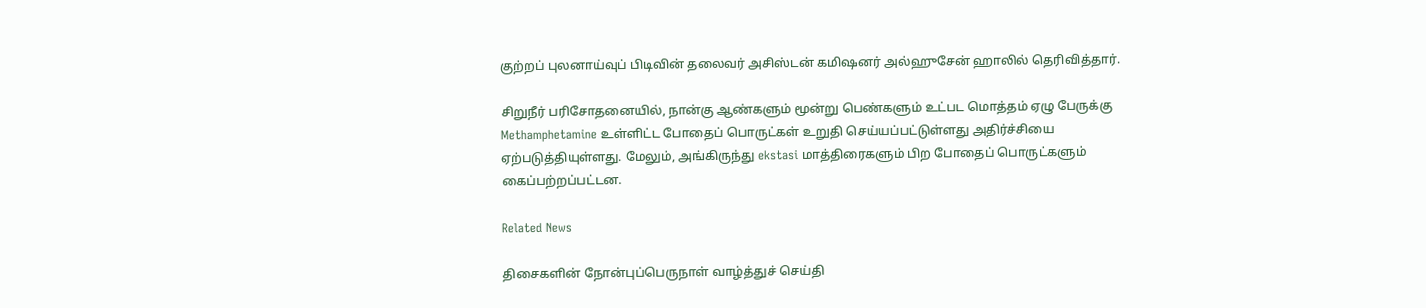குற்றப் புலனாய்வுப் பிடிவின் தலைவர் அசிஸ்டன் கமிஷனர் அல்ஹுசேன் ஹாலில் தெரிவித்தார்.

சிறுநீர் பரிசோதனையில், நான்கு ஆண்களும் மூன்று பெண்களும் உட்பட மொத்தம் ஏழு பேருக்கு Methamphetamine உள்ளிட்ட போதைப் பொருட்கள் உறுதி செய்யப்பட்டுள்ளது அதிர்ச்சியை ஏற்படுத்தியுள்ளது. மேலும், அங்கிருந்து ekstasi மாத்திரைகளும் பிற போதைப் பொருட்களும் கைப்பற்றப்பட்டன.

Related News

திசைகளின் நோன்புப்பெருநாள் வாழ்த்துச் செய்தி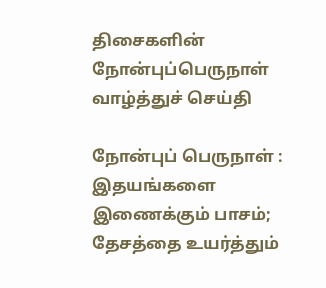திசைகளின் நோன்புப்பெருநாள் வாழ்த்துச் செய்தி

நோன்புப் பெருநாள் : இதயங்களை இணைக்கும் பாசம்; தேசத்தை உயர்த்தும்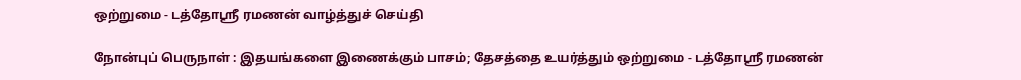ஒற்றுமை - டத்தோஶ்ரீ ரமணன் வாழ்த்துச் செய்தி

நோன்புப் பெருநாள் : இதயங்களை இணைக்கும் பாசம்; தேசத்தை உயர்த்தும் ஒற்றுமை - டத்தோஶ்ரீ ரமணன்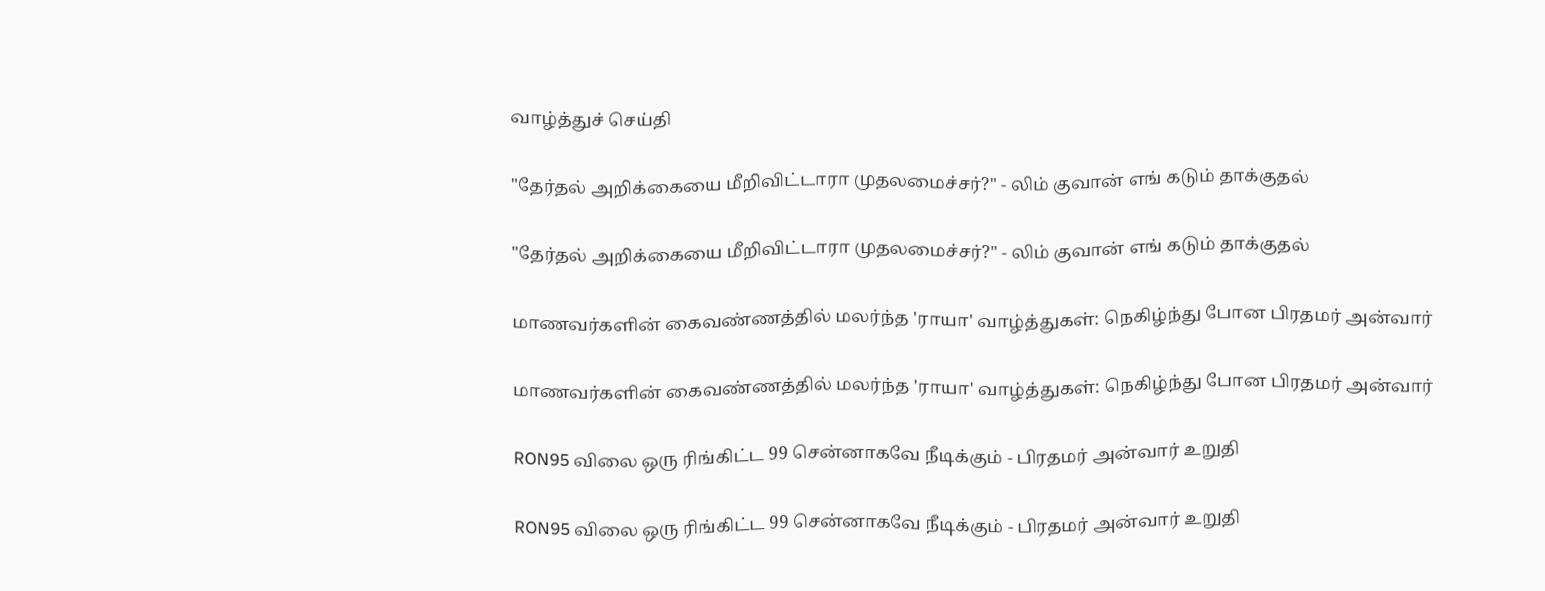வாழ்த்துச் செய்தி

"தேர்தல் அறிக்கையை மீறிவிட்டாரா முதலமைச்சர்?" - லிம் குவான் எங் கடும் தாக்குதல்

"தேர்தல் அறிக்கையை மீறிவிட்டாரா முதலமைச்சர்?" - லிம் குவான் எங் கடும் தாக்குதல்

மாணவர்களின் கைவண்ணத்தில் மலர்ந்த 'ராயா' வாழ்த்துகள்: நெகிழ்ந்து போன பிரதமர் அன்வார்

மாணவர்களின் கைவண்ணத்தில் மலர்ந்த 'ராயா' வாழ்த்துகள்: நெகிழ்ந்து போன பிரதமர் அன்வார்

RON95 விலை ஒரு ரிங்கிட்ட 99 சென்னாகவே நீடிக்கும் - பிரதமர் அன்வார் உறுதி

RON95 விலை ஒரு ரிங்கிட்ட 99 சென்னாகவே நீடிக்கும் - பிரதமர் அன்வார் உறுதி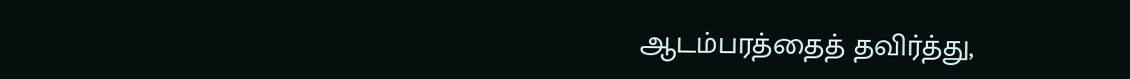ஆடம்பரத்தைத் தவிர்த்து,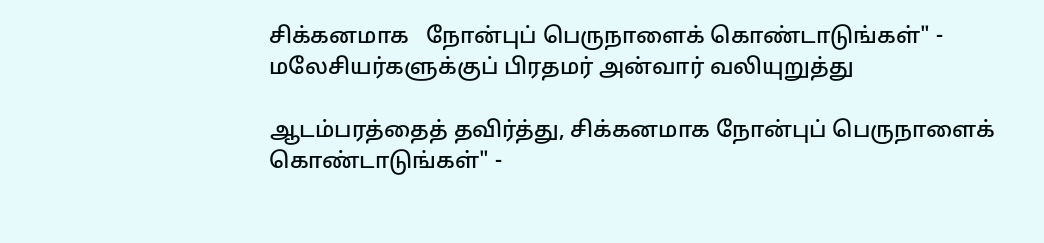சிக்கனமாக   நோன்புப் பெருநாளைக் கொண்டாடுங்கள்" - மலேசியர்களுக்குப் பிரதமர் அன்வார் வலியுறுத்து

ஆடம்பரத்தைத் தவிர்த்து, சிக்கனமாக நோன்புப் பெருநாளைக் கொண்டாடுங்கள்" -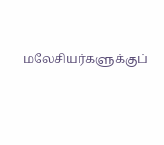மலேசியர்களுக்குப்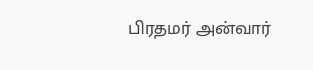பிரதமர் அன்வார்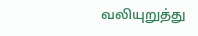வலியுறுத்து